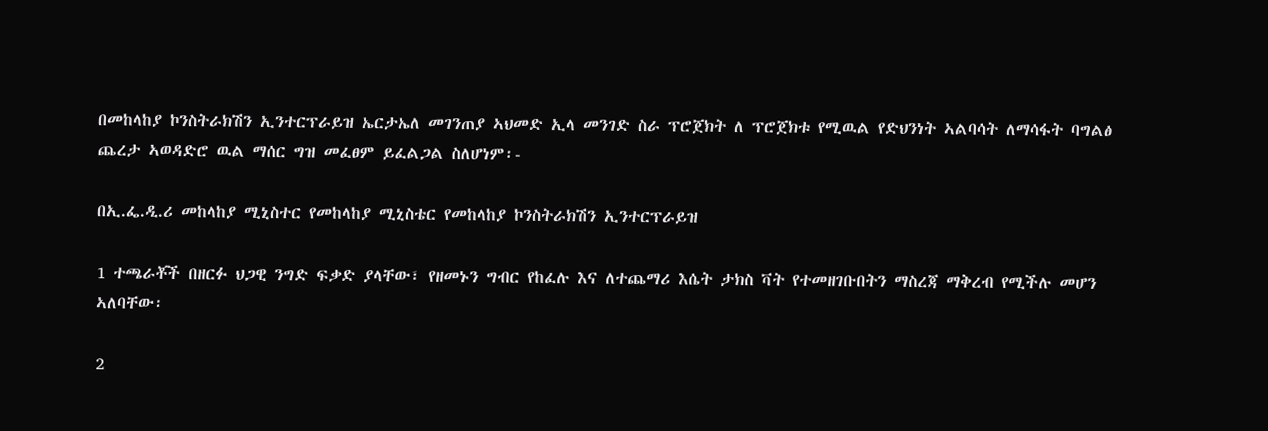በመከላከያ ኮንስትራክሽን ኢንተርፕራይዝ ኤርታኤለ መገንጠያ ኣህመድ ኢላ መንገድ ስራ ፕሮጀክት ለ ፕሮጀክቱ የሚዉል የድህንነት ኣልባሳት ለማሳፋት ባግልፅ ጨረታ ኣወዳድሮ ዉል ማሰር ግዝ መፈፀም ይፈልጋል ስለሆነም፡-

በኢ.ፌ.ዲ.ሪ መከላከያ ሚኒስተር የመከላከያ ሚኒስቴር የመከላከያ ኮንስትራክሽን ኢንተርፕራይዝ

1 ተጫራቾች በዘርፉ ህጋዊ ንግድ ፍቃድ ያላቸው፣ የዘመኑን ግብር የከፈሉ እና ለተጨማሪ እሴት ታክስ ቫት የተመዘገቡበትን ማስረጃ ማቅረብ የሚችሉ መሆን ኣለባቸው፡

2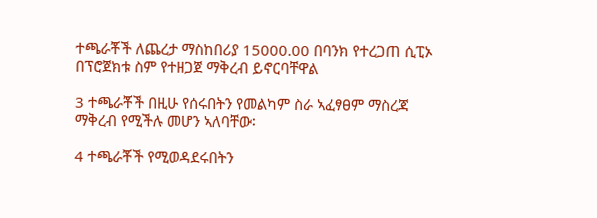ተጫራቾች ለጨረታ ማስከበሪያ 15000.00 በባንክ የተረጋጠ ሲፒኦ በፕሮጀክቱ ስም የተዘጋጀ ማቅረብ ይኖርባቸዋል

3 ተጫራቾች በዚሁ የሰሩበትን የመልካም ስራ ኣፈፃፀም ማስረጃ ማቅረብ የሚችሉ መሆን ኣለባቸው፡

4 ተጫራቾች የሚወዳደሩበትን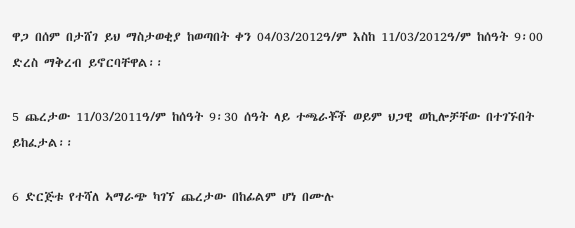ዋጋ በሰም በታሸገ ይህ ማስታወቂያ ከወጣበት ቀን 04/03/2012ዓ/ም እስከ 11/03/2012ዓ/ም ከሰዓት 9፡00 ድረስ ማቅረብ ይኖርባቸዋል፡፡

5 ጨረታው 11/03/2011ዓ/ም ከሰዓት 9፡30 ሰዓት ላይ ተጫራቾች ወይም ህጋዊ ወኪሎቻቸው በተገኙበት  ይከፈታል፡፡

6 ድርጅቱ የተሻለ ኣማራጭ ካገኘ ጨረታው በከፊልም ሆነ በሙሉ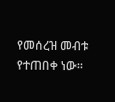የመሰረዝ መብቱ የተጠበቀ ነው።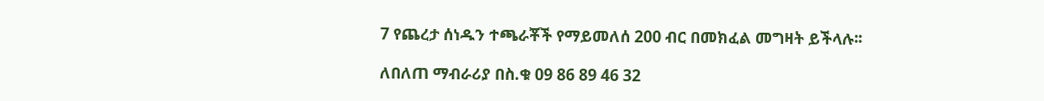7 የጨረታ ሰነዱን ተጫራቾች የማይመለሰ 200 ብር በመክፈል መግዛት ይችላሉ፡፡

ለበለጠ ማብራሪያ በስ.ቁ 09 86 89 46 32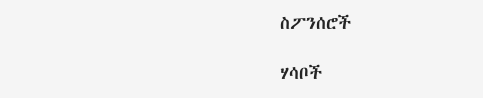ስፖንሰሮች

ሃሳቦች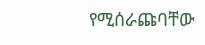የሚሰራጩባቸው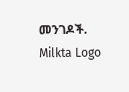መንገዶች.
Milkta Logo